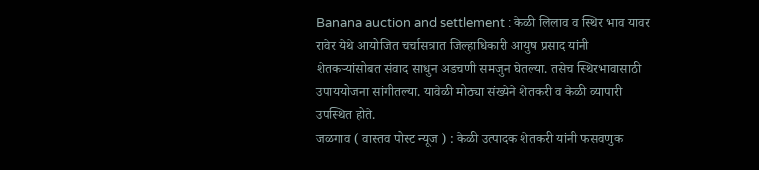Banana auction and settlement : केळी लिलाव व स्थिर भाव यावर रावेर येथे आयोजित चर्चासत्रात जिल्हाधिकारी आयुष प्रसाद यांनी शेतकऱ्यांसोबत संवाद साधुन अडचणी समजुन घेतल्या. तसेच स्थिरभावासाठी उपाययोजना सांगीतल्या. यावेळी मोठ्या संख्येने शेतकरी व केळी व्यापारी उपस्थित होते.
जळगाव ( वास्तव पोस्ट न्यूज ) : केळी उत्पादक शेतकरी यांनी फसवणुक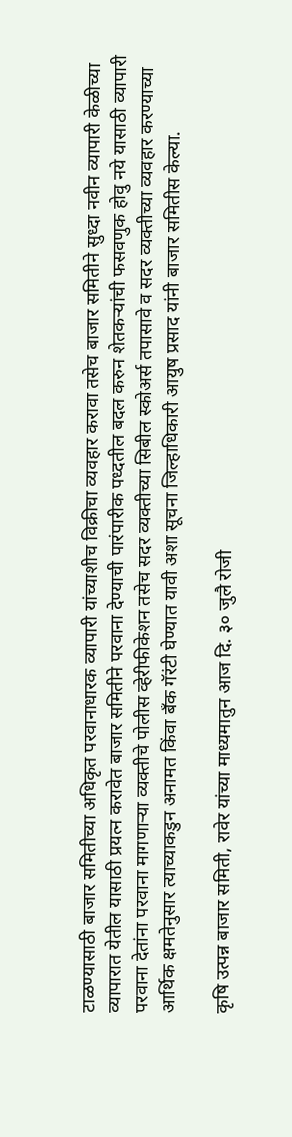टाळण्यासाठी बाजार समितीच्या अधिकृत परवानाधारक व्यापारी यांच्याशीच विक्रीचा व्यवहार करावा तसेच बाजार समितीने सुध्दा नवीन व्यापारी केळीच्या व्यापारात येतील यासाठी प्रयत्न करावेत बाजार समितीने परवाना देण्याची पारंपारीक पध्दतील बदल करुन शेतकऱ्यांची फसवणुक होवु नये यासाठी व्यापारी परवाना देतांना परवाना मागणाऱ्या व्यक्तीचे पोलीस व्हेरीफीकेशन तसेच सदर व्यक्तीच्या सिबील स्कोअर्स तपासावे व सदर व्यक्तीच्या व्यवहार करण्याच्या आर्थिक क्षमतेनुसार त्याच्याकडुन अनामत किंवा बँक गॅरंटी घेण्यात यावी अशा सूचना जिल्हाधिकारी आयुष प्रसाद यांनी बाजार समितीस केल्या.

कृषि उत्पन्न बाजार समिती, रावेर यांच्या माध्यमातुन आज दि. ३० जुलै रोजी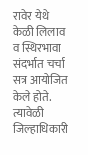रावेर येथे केळी लिलाव व स्थिरभावा संदर्भात चर्चा सत्र आयोजित केले होते. त्यावेळी जिल्हाधिकारी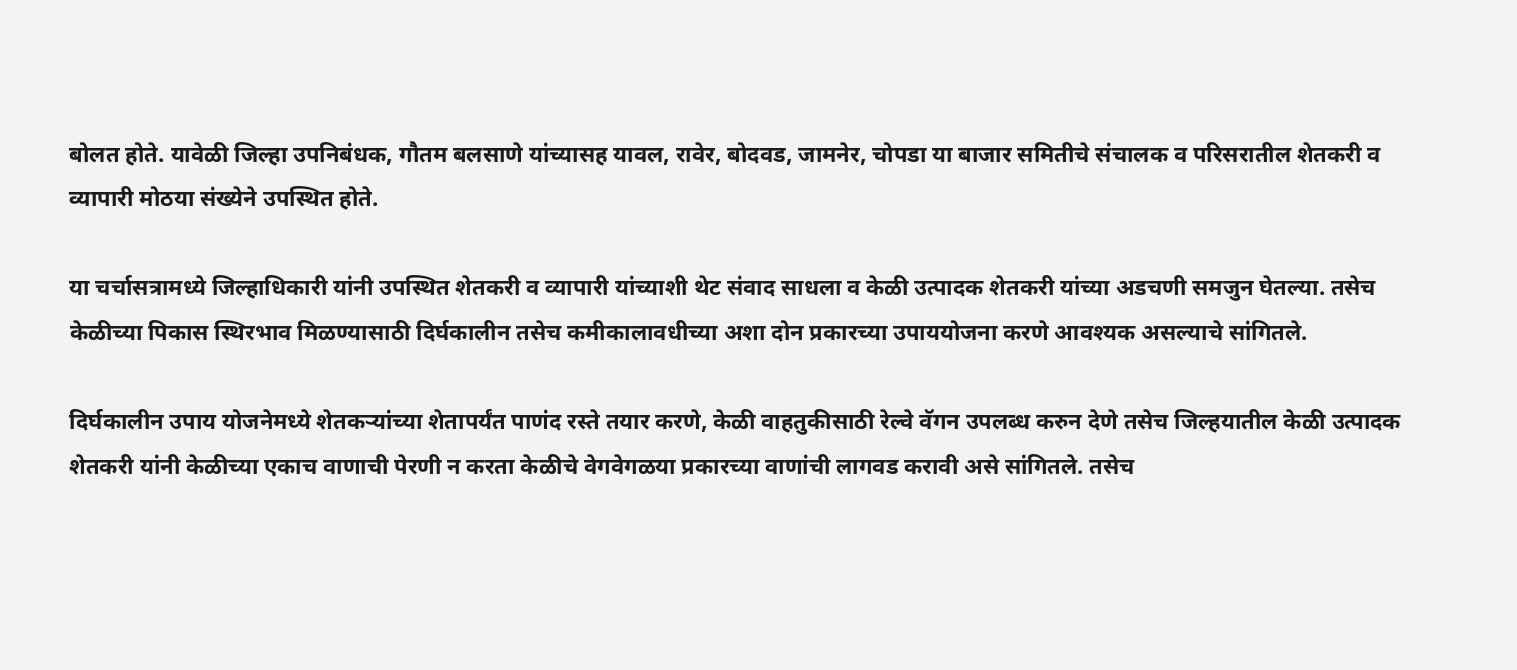बोलत होते. यावेळी जिल्हा उपनिबंधक, गौतम बलसाणे यांच्यासह यावल, रावेर, बोदवड, जामनेर, चोपडा या बाजार समितीचे संचालक व परिसरातील शेतकरी व व्यापारी मोठया संख्येने उपस्थित होते.

या चर्चासत्रामध्ये जिल्हाधिकारी यांनी उपस्थित शेतकरी व व्यापारी यांच्याशी थेट संवाद साधला व केळी उत्पादक शेतकरी यांच्या अडचणी समजुन घेतल्या. तसेच केळीच्या पिकास स्थिरभाव मिळण्यासाठी दिर्घकालीन तसेच कमीकालावधीच्या अशा दोन प्रकारच्या उपाययोजना करणे आवश्यक असल्याचे सांगितले.

दिर्घकालीन उपाय योजनेमध्ये शेतकऱ्यांच्या शेतापर्यंत पाणंद रस्ते तयार करणे, केळी वाहतुकीसाठी रेल्वे वॅगन उपलब्ध करुन देणे तसेच जिल्हयातील केळी उत्पादक शेतकरी यांनी केळीच्या एकाच वाणाची पेरणी न करता केळीचे वेगवेगळया प्रकारच्या वाणांची लागवड करावी असे सांगितले. तसेच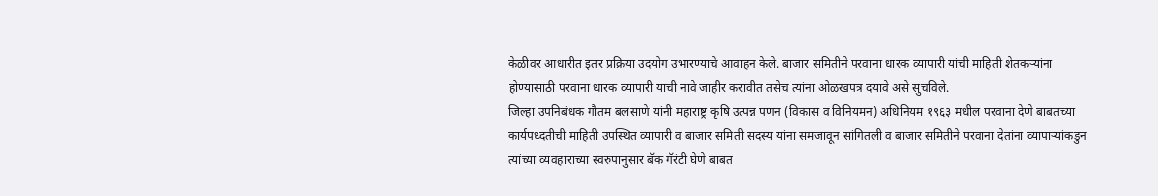केळीवर आधारीत इतर प्रक्रिया उदयोग उभारण्याचे आवाहन केले. बाजार समितीने परवाना धारक व्यापारी यांची माहिती शेतकऱ्यांना होण्यासाठी परवाना धारक व्यापारी याची नावे जाहीर करावीत तसेच त्यांना ओळखपत्र दयावे असे सुचविले.
जिल्हा उपनिबंधक गौतम बलसाणे यांनी महाराष्ट्र कृषि उत्पन्न पणन (विकास व विनियमन) अधिनियम १९६३ मधील परवाना देणे बाबतच्या कार्यपध्दतीची माहिती उपस्थित व्यापारी व बाजार समिती सदस्य यांना समजावून सांगितली व बाजार समितीने परवाना देतांना व्यापाऱ्यांकडुन त्यांच्या व्यवहाराच्या स्वरुपानुसार बॅक गॅरंटी घेणे बाबत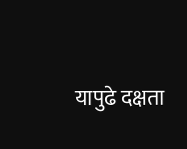यापुढे दक्षता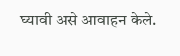घ्यावी असे आवाहन केले.